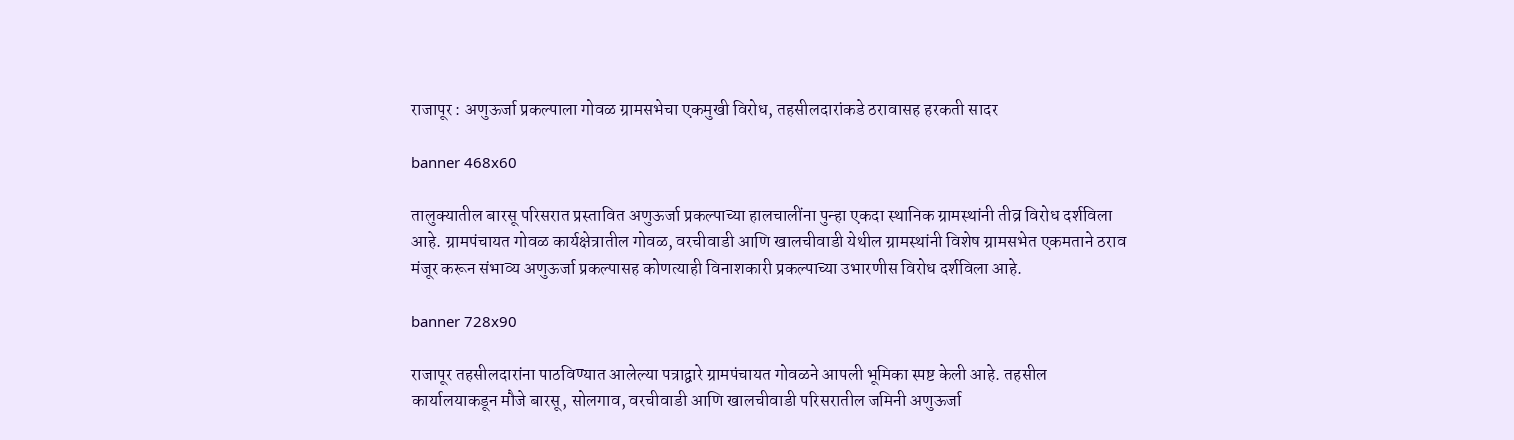राजापूर : अणुऊर्जा प्रकल्पाला गोवळ ग्रामसभेचा एकमुखी विरोध, तहसीलदारांकडे ठरावासह हरकती सादर

banner 468x60

तालुक्यातील बारसू परिसरात प्रस्तावित अणुऊर्जा प्रकल्पाच्या हालचालींना पुन्हा एकदा स्थानिक ग्रामस्थांनी तीव्र विरोध दर्शविला आहे. ग्रामपंचायत गोवळ कार्यक्षेत्रातील गोवळ, वरचीवाडी आणि खालचीवाडी येथील ग्रामस्थांनी विशेष ग्रामसभेत एकमताने ठराव मंजूर करून संभाव्य अणुऊर्जा प्रकल्पासह कोणत्याही विनाशकारी प्रकल्पाच्या उभारणीस विरोध दर्शविला आहे.

banner 728x90

राजापूर तहसीलदारांना पाठविण्यात आलेल्या पत्राद्वारे ग्रामपंचायत गोवळने आपली भूमिका स्पष्ट केली आहे. तहसील कार्यालयाकडून मौजे बारसू, सोलगाव, वरचीवाडी आणि खालचीवाडी परिसरातील जमिनी अणुऊर्जा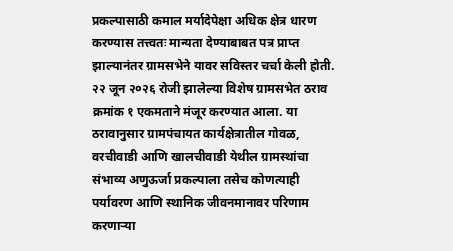प्रकल्पासाठी कमाल मर्यादेपेक्षा अधिक क्षेत्र धारण करण्यास तत्त्वतः मान्यता देण्याबाबत पत्र प्राप्त झाल्यानंतर ग्रामसभेने यावर सविस्तर चर्चा केली होती. २२ जून २०२६ रोजी झालेल्या विशेष ग्रामसभेत ठराव क्रमांक १ एकमताने मंजूर करण्यात आला. या ठरावानुसार ग्रामपंचायत कार्यक्षेत्रातील गोवळ, वरचीवाडी आणि खालचीवाडी येथील ग्रामस्थांचा संभाव्य अणुऊर्जा प्रकल्पाला तसेच कोणत्याही पर्यावरण आणि स्थानिक जीवनमानावर परिणाम करणाऱ्या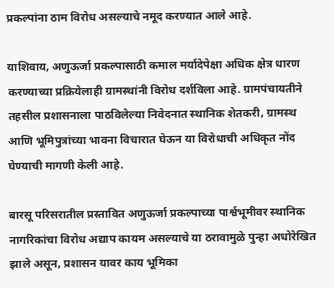प्रकल्पांना ठाम विरोध असल्याचे नमूद करण्यात आले आहे.

याशिवाय, अणुऊर्जा प्रकल्पासाठी कमाल मर्यादेपेक्षा अधिक क्षेत्र धारण करण्याच्या प्रक्रियेलाही ग्रामस्थांनी विरोध दर्शविला आहे. ग्रामपंचायतीने तहसील प्रशासनाला पाठविलेल्या निवेदनात स्थानिक शेतकरी, ग्रामस्थ आणि भूमिपुत्रांच्या भावना विचारात घेऊन या विरोधाची अधिकृत नोंद घेण्याची मागणी केली आहे.

बारसू परिसरातील प्रस्तावित अणुऊर्जा प्रकल्पाच्या पार्श्वभूमीवर स्थानिक नागरिकांचा विरोध अद्याप कायम असल्याचे या ठरावामुळे पुन्हा अधोरेखित झाले असून, प्रशासन यावर काय भूमिका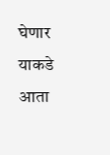घेणार याकडे आता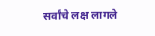सर्वांचे लक्ष लागले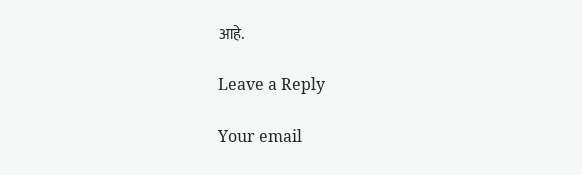आहे.

Leave a Reply

Your email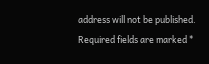address will not be published. Required fields are marked *